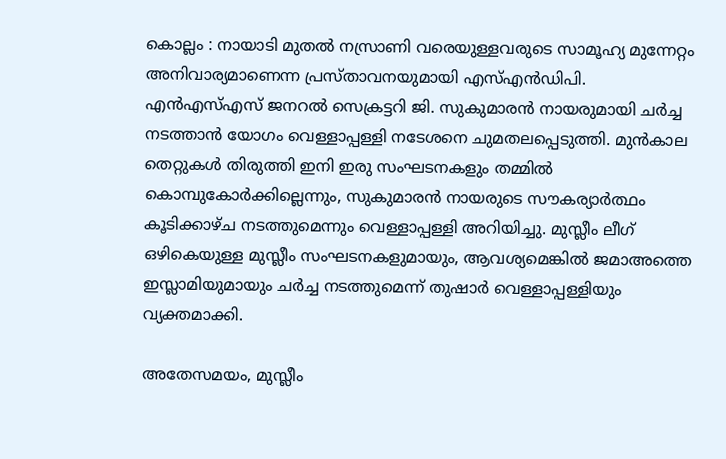കൊല്ലം : നായാടി മുതൽ നസ്രാണി വരെയുള്ളവരുടെ സാമൂഹ്യ മുന്നേറ്റം അനിവാര്യമാണെന്ന പ്രസ്താവനയുമായി എസ്എൻഡിപി. എൻഎസ്എസ് ജനറൽ സെക്രട്ടറി ജി. സുകുമാരൻ നായരുമായി ചർച്ച നടത്താൻ യോഗം വെള്ളാപ്പള്ളി നടേശനെ ചുമതലപ്പെടുത്തി. മുൻകാല തെറ്റുകൾ തിരുത്തി ഇനി ഇരു സംഘടനകളും തമ്മിൽ കൊമ്പുകോർക്കില്ലെന്നും, സുകുമാരൻ നായരുടെ സൗകര്യാർത്ഥം കൂടിക്കാഴ്ച നടത്തുമെന്നും വെള്ളാപ്പള്ളി അറിയിച്ചു. മുസ്ലീം ലീഗ് ഒഴികെയുള്ള മുസ്ലീം സംഘടനകളുമായും, ആവശ്യമെങ്കിൽ ജമാഅത്തെ ഇസ്ലാമിയുമായും ചർച്ച നടത്തുമെന്ന് തുഷാർ വെള്ളാപ്പള്ളിയും വ്യക്തമാക്കി.

അതേസമയം, മുസ്ലീം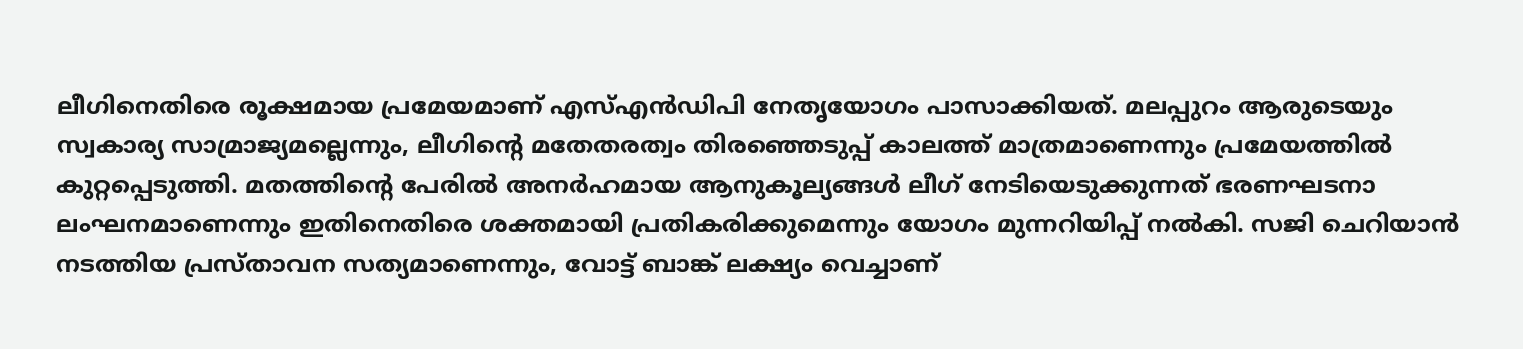ലീഗിനെതിരെ രൂക്ഷമായ പ്രമേയമാണ് എസ്എൻഡിപി നേതൃയോഗം പാസാക്കിയത്. മലപ്പുറം ആരുടെയും സ്വകാര്യ സാമ്രാജ്യമല്ലെന്നും, ലീഗിന്റെ മതേതരത്വം തിരഞ്ഞെടുപ്പ് കാലത്ത് മാത്രമാണെന്നും പ്രമേയത്തിൽ കുറ്റപ്പെടുത്തി. മതത്തിന്റെ പേരിൽ അനർഹമായ ആനുകൂല്യങ്ങൾ ലീഗ് നേടിയെടുക്കുന്നത് ഭരണഘടനാ ലംഘനമാണെന്നും ഇതിനെതിരെ ശക്തമായി പ്രതികരിക്കുമെന്നും യോഗം മുന്നറിയിപ്പ് നൽകി. സജി ചെറിയാൻ നടത്തിയ പ്രസ്താവന സത്യമാണെന്നും, വോട്ട് ബാങ്ക് ലക്ഷ്യം വെച്ചാണ്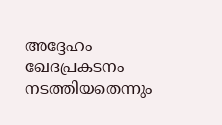അദ്ദേഹം ഖേദപ്രകടനം നടത്തിയതെന്നും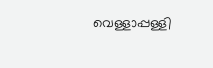വെള്ളാപ്പള്ളി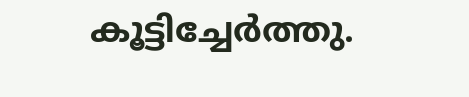കൂട്ടിച്ചേർത്തു.